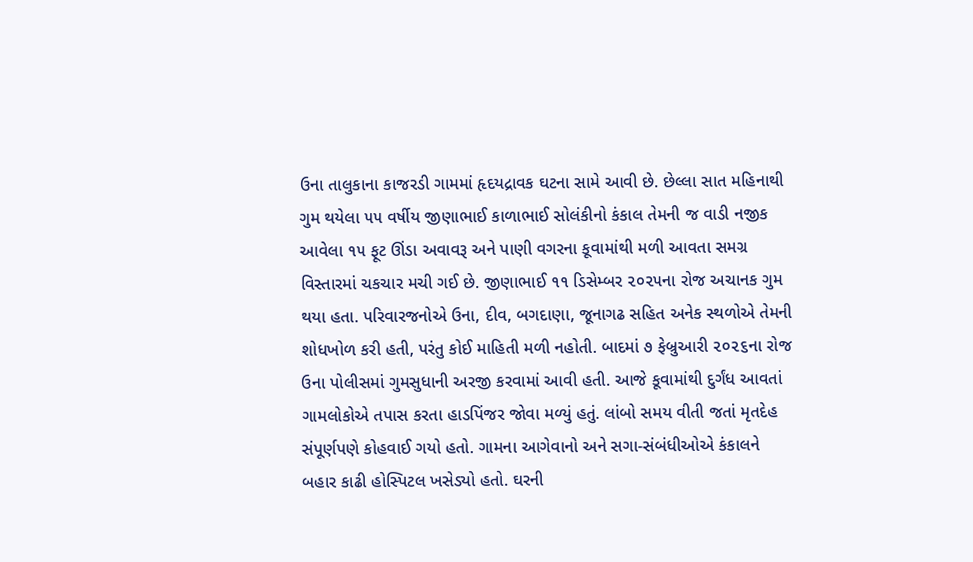ઉના તાલુકાના કાજરડી ગામમાં હૃદયદ્રાવક ઘટના સામે આવી છે. છેલ્લા સાત મહિનાથી ગુમ થયેલા ૫૫ વર્ષીય જીણાભાઈ કાળાભાઈ સોલંકીનો કંકાલ તેમની જ વાડી નજીક આવેલા ૧૫ ફૂટ ઊંડા અવાવરૂ અને પાણી વગરના કૂવામાંથી મળી આવતા સમગ્ર વિસ્તારમાં ચકચાર મચી ગઈ છે. જીણાભાઈ ૧૧ ડિસેમ્બર ૨૦૨૫ના રોજ અચાનક ગુમ થયા હતા. પરિવારજનોએ ઉના, દીવ, બગદાણા, જૂનાગઢ સહિત અનેક સ્થળોએ તેમની શોધખોળ કરી હતી, પરંતુ કોઈ માહિતી મળી નહોતી. બાદમાં ૭ ફેબ્રુઆરી ૨૦૨૬ના રોજ ઉના પોલીસમાં ગુમસુધાની અરજી કરવામાં આવી હતી. આજે કૂવામાંથી દુર્ગંધ આવતાં ગામલોકોએ તપાસ કરતા હાડપિંજર જોવા મળ્યું હતું. લાંબો સમય વીતી જતાં મૃતદેહ સંપૂર્ણપણે કોહવાઈ ગયો હતો. ગામના આગેવાનો અને સગા-સંબંધીઓએ કંકાલને બહાર કાઢી હોસ્પિટલ ખસેડ્યો હતો. ઘરની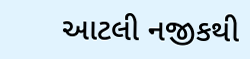આટલી નજીકથી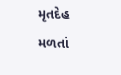મૃતદેહ મળતાં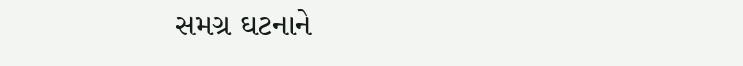સમગ્ર ઘટનાને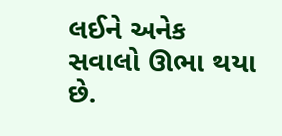લઈને અનેક સવાલો ઊભા થયા છે.